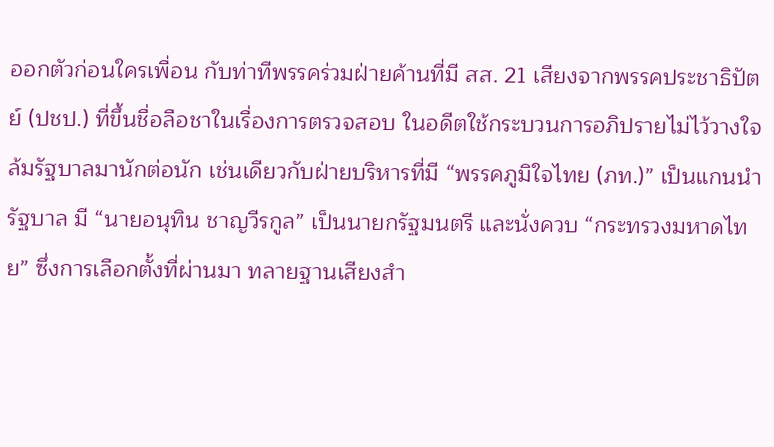ออกตัวก่อนใครเพื่อน กับท่าทีพรรคร่วมฝ่ายค้านที่มี สส. 21 เสียงจากพรรคประชาธิปัตย์ (ปชป.) ที่ขึ้นชื่อลือชาในเรื่องการตรวจสอบ ในอดีตใช้กระบวนการอภิปรายไม่ไว้วางใจ ล้มรัฐบาลมานักต่อนัก เช่นเดียวกับฝ่ายบริหารที่มี “พรรคภูมิใจไทย (ภท.)” เป็นแกนนำรัฐบาล มี “นายอนุทิน ชาญวีรกูล” เป็นนายกรัฐมนตรี และนั่งควบ “กระทรวงมหาดไทย” ซึ่งการเลือกตั้งที่ผ่านมา ทลายฐานเสียงสำ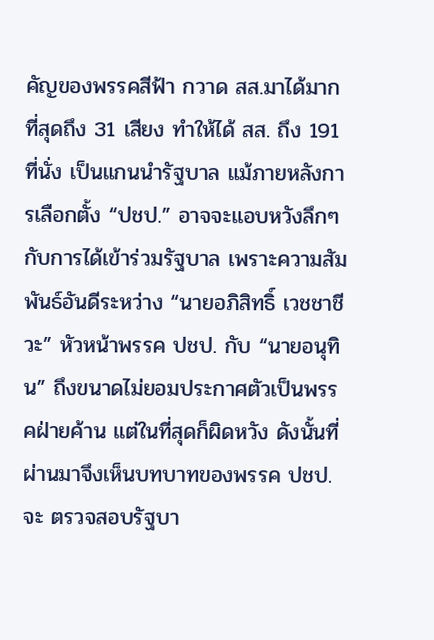คัญของพรรคสีฟ้า กวาด สส.มาได้มากที่สุดถึง 31 เสียง ทำให้ได้ สส. ถึง 191 ที่นั่ง เป็นแกนนำรัฐบาล แม้ภายหลังการเลือกตั้ง “ปชป.” อาจจะแอบหวังลึกๆ กับการได้เข้าร่วมรัฐบาล เพราะความสัมพันธ์อันดีระหว่าง “นายอภิสิทธิ์ เวชชาชีวะ” หัวหน้าพรรค ปชป. กับ “นายอนุทิน” ถึงขนาดไม่ยอมประกาศตัวเป็นพรรคฝ่ายค้าน แต่ในที่สุดก็ผิดหวัง ดังนั้นที่ผ่านมาจึงเห็นบทบาทของพรรค ปชป. จะ ตรวจสอบรัฐบา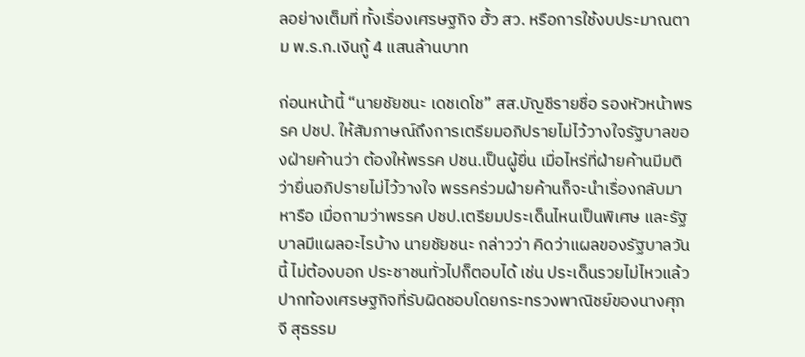ลอย่างเต็มที่ ทั้งเรื่องเศรษฐกิจ ฮั้ว สว. หรือการใช้งบประมาณตาม พ.ร.ก.เงินกู้ 4 แสนล้านบาท

ก่อนหน้านี้ “นายชัยชนะ เดชเดโช” สส.บัญชีรายชื่อ รองหัวหน้าพรรค ปชป. ให้สัมภาษณ์ถึงการเตรียมอภิปรายไม่ไว้วางใจรัฐบาลของฝ่ายค้านว่า ต้องให้พรรค ปชน.เป็นผู้ยื่น เมื่อไหร่ที่ฝ่ายค้านมีมติว่ายื่นอภิปรายไม่ไว้วางใจ พรรคร่วมฝ่ายค้านก็จะนำเรื่องกลับมาหารือ เมื่อถามว่าพรรค ปชป.เตรียมประเด็นไหนเป็นพิเศษ และรัฐบาลมีแผลอะไรบ้าง นายชัยชนะ กล่าวว่า คิดว่าแผลของรัฐบาลวันนี้ ไม่ต้องบอก ประชาชนทั่วไปก็ตอบได้ เช่น ประเด็นรวยไม่ไหวแล้ว ปากท้องเศรษฐกิจที่รับผิดชอบโดยกระทรวงพาณิชย์ของนางศุภจี สุธรรม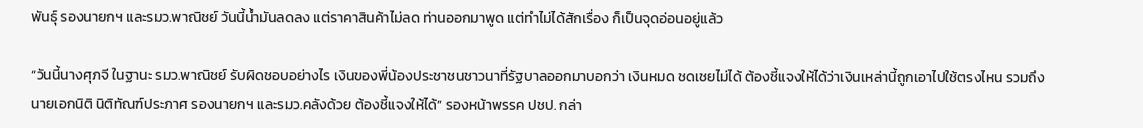พันธุ์ รองนายกฯ และรมว.พาณิชย์ วันนี้น้ำมันลดลง แต่ราคาสินค้าไม่ลด ท่านออกมาพูด แต่ทำไม่ได้สักเรื่อง ก็เป็นจุดอ่อนอยู่แล้ว

“วันนี้นางศุภจี ในฐานะ รมว.พาณิชย์ รับผิดชอบอย่างไร เงินของพี่น้องประชาชนชาวนาที่รัฐบาลออกมาบอกว่า เงินหมด ชดเชยไม่ได้ ต้องชี้แจงให้ได้ว่าเงินเหล่านี้ถูกเอาไปใช้ตรงไหน รวมถึงนายเอกนิติ นิติทัณฑ์ประภาศ รองนายกฯ และรมว.คลังด้วย ต้องชี้แจงให้ได้” รองหน้าพรรค ปชป. กล่า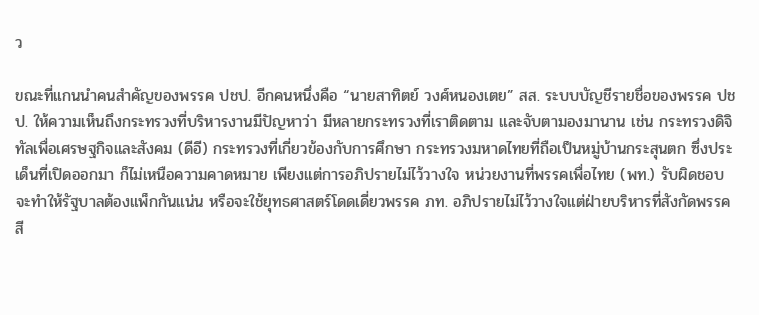ว

ขณะที่แกนนำคนสำคัญของพรรค ปชป. อีกคนหนึ่งคือ “นายสาทิตย์ วงศ์หนองเตย” สส. ระบบบัญชีรายชื่อของพรรค ปชป. ให้ความเห็นถึงกระทรวงที่บริหารงานมีปัญหาว่า มีหลายกระทรวงที่เราติดตาม และจับตามองมานาน เช่น กระทรวงดิจิทัลเพื่อเศรษฐกิจและสังคม (ดีอี) กระทรวงที่เกี่ยวข้องกับการศึกษา กระทรวงมหาดไทยที่ถือเป็นหมู่บ้านกระสุนตก ซึ่งประเด็นที่เปิดออกมา ก็ไม่เหนือความคาดหมาย เพียงแต่การอภิปรายไม่ไว้วางใจ หน่วยงานที่พรรคเพื่อไทย (พท.) รับผิดชอบ จะทำให้รัฐบาลต้องแพ็กกันแน่น หรือจะใช้ยุทธศาสตร์โดดเดี่ยวพรรค ภท. อภิปรายไม่ไว้วางใจแต่ฝ่ายบริหารที่สังกัดพรรคสี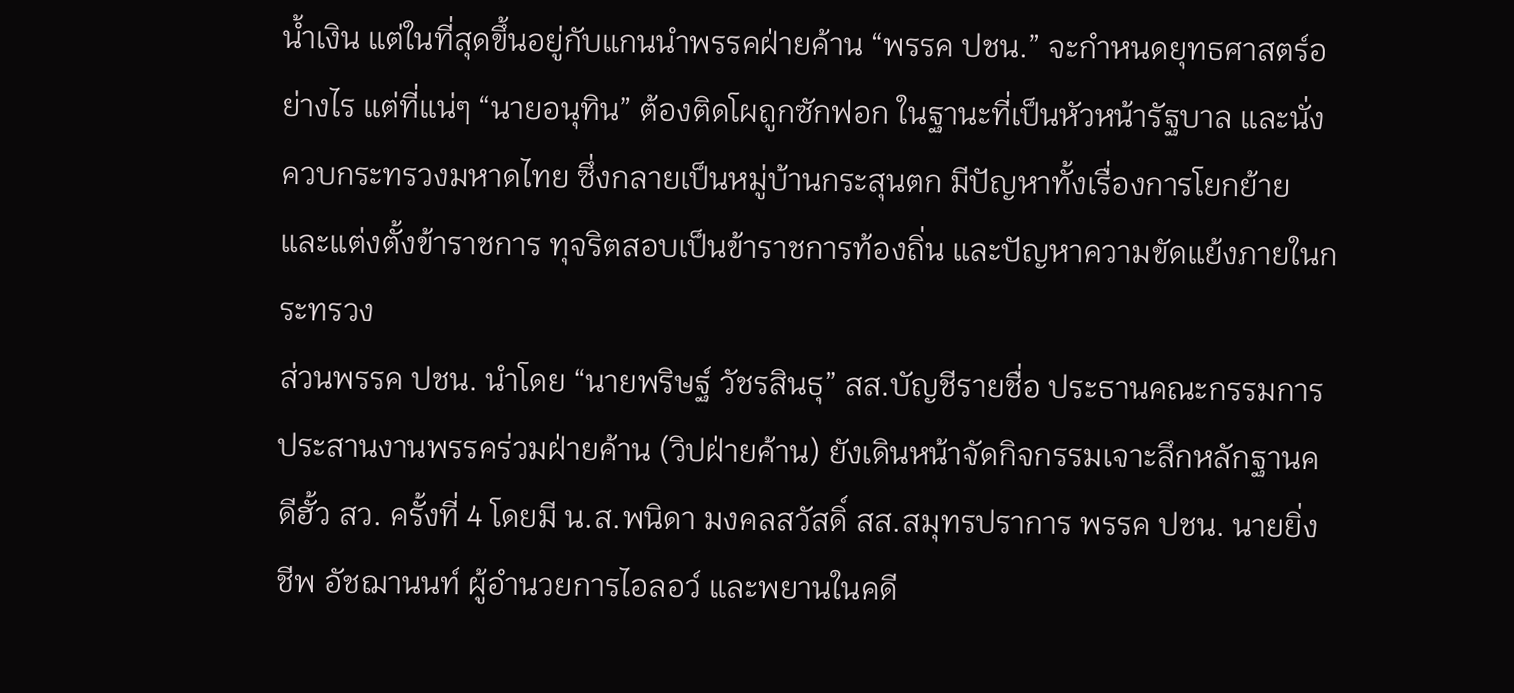น้ำเงิน แต่ในที่สุดขึ้นอยู่กับแกนนำพรรคฝ่ายค้าน “พรรค ปชน.” จะกำหนดยุทธศาสตร์อย่างไร แต่ที่แน่ๆ “นายอนุทิน” ต้องติดโผถูกซักฟอก ในฐานะที่เป็นหัวหน้ารัฐบาล และนั่งควบกระทรวงมหาดไทย ซึ่งกลายเป็นหมู่บ้านกระสุนตก มีปัญหาทั้งเรื่องการโยกย้ายและแต่งตั้งข้าราชการ ทุจริตสอบเป็นข้าราชการท้องถิ่น และปัญหาความขัดแย้งภายในกระทรวง
ส่วนพรรค ปชน. นำโดย “นายพริษฐ์ วัชรสินธุ” สส.บัญชีรายชื่อ ประธานคณะกรรมการประสานงานพรรคร่วมฝ่ายค้าน (วิปฝ่ายค้าน) ยังเดินหน้าจัดกิจกรรมเจาะลึกหลักฐานคดีฮั้ว สว. ครั้งที่ 4 โดยมี น.ส.พนิดา มงคลสวัสดิ์ สส.สมุทรปราการ พรรค ปชน. นายยิ่งชีพ อัชฌานนท์ ผู้อำนวยการไอลอว์ และพยานในคดี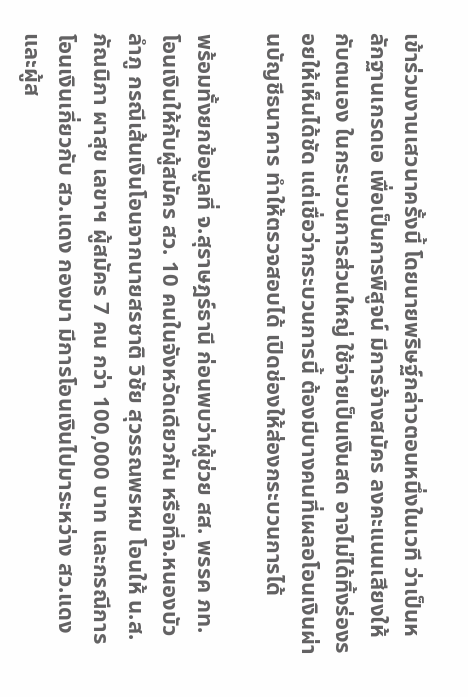เข้าร่วมงานเสวนาครั้งนี้ โดยนายพริษฐ์กล่าวตอนหนึ่งในเวที ว่าเป็นหลักฐานเกรดเอ เพื่อเป็นการพิสูจน์ มีการจ้างสมัคร ลงคะแนนเสียงให้กับตนเอง ในกระบวนการส่วนใหญ่ ใช้จ่ายเป็นเงินสด อาจไม่ได้ทิ้งร่องรอยให้เห็นได้ชัด แต่เชื่อว่ากระบวนการนี้ ต้องมีบางคนที่เผลอโอนเงินผ่านบัญชีธนาคาร ทำให้ตรวจสอบได้ เปิดช่องให้ส่องกระบวนการได้

พร้อมทั้งยกข้อมูลที่ จ.สุราษฎร์ธานี ก่อนพบว่าผู้ช่วย สส. พรรค ภท. โอนเงินให้กับผู้สมัคร สว. 10 คนในจังหวัดเดียวกัน หรือที่จ.หนองบัวลำภู กรณีเส้นเงินโอนจากนายสรชาติ วิชัย สุวรรณพรหม โอนให้ น.ส.ภัณนิภา ผาสุข เลขาฯ ผู้สมัคร 7 คน กว่า 100,000 บาท และกรณีการโอนเงินเกี่ยวกับ สว.แดง กองมา มีการโอนเงินไปมาระหว่าง สว.แดง และผู้ส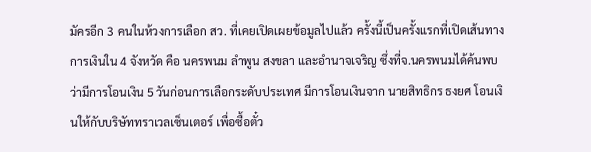มัครอีก 3 คนในห้วงการเลือก สว. ที่เคยเปิดเผยข้อมูลไปแล้ว ครั้งนี้เป็นครั้งแรกที่เปิดเส้นทางการเงินใน 4 จังหวัด คือ นครพนม ลำพูน สงขลา และอำนาจเจริญ ซึ่งที่จ.นครพนมได้ค้นพบว่ามีการโอนเงิน 5 วันก่อนการเลือกระดับประเทศ มีการโอนเงินจาก นายสิทธิกร ธงยศ โอนเงินให้กับบริษัททราเวลเซ็นเตอร์ เพื่อซื้อตั๋ว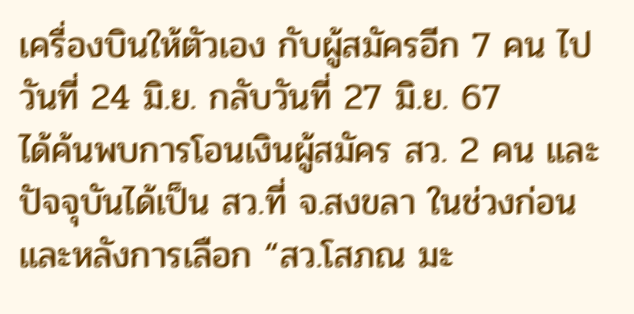เครื่องบินให้ตัวเอง กับผู้สมัครอีก 7 คน ไปวันที่ 24 มิ.ย. กลับวันที่ 27 มิ.ย. 67
ได้ค้นพบการโอนเงินผู้สมัคร สว. 2 คน และปัจจุบันได้เป็น สว.ที่ จ.สงขลา ในช่วงก่อน และหลังการเลือก “สว.โสภณ มะ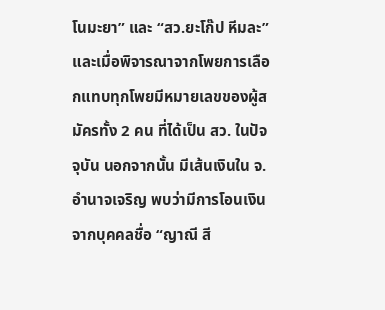โนมะยา” และ “สว.ยะโก๊ป หีมละ” และเมื่อพิจารณาจากโพยการเลือกแทบทุกโพยมีหมายเลขของผู้สมัครทั้ง 2 คน ที่ได้เป็น สว. ในปัจจุบัน นอกจากนั้น มีเส้นเงินใน จ.อำนาจเจริญ พบว่ามีการโอนเงินจากบุคคลชื่อ “ญาณี สี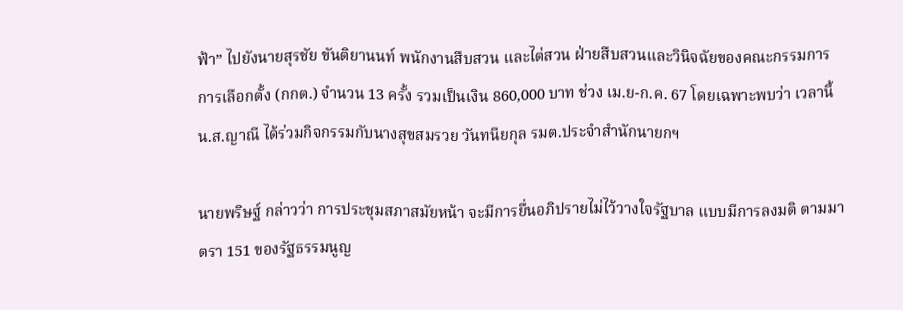ฟ้า” ไปยังนายสุรชัย ขันติยานนท์ พนักงานสืบสวน และไต่สวน ฝ่ายสืบสวนและวินิจฉัยของคณะกรรมการการเลือกตั้ง (กกต.) จำนวน 13 ครั้ง รวมเป็นเงิน 860,000 บาท ช่วง เม.ย-ก.ค. 67 โดยเฉพาะพบว่า เวลานี้ น.ส.ญาณี ได้ร่วมกิจกรรมกับนางสุขสมรวย วันทนียกุล รมต.ประจำสำนักนายกฯ

นายพริษฐ์ กล่าวว่า การประชุมสภาสมัยหน้า จะมีการยื่นอภิปรายไม่ไว้วางใจรัฐบาล แบบมีการลงมติ ตามมาตรา 151 ของรัฐธรรมนูญ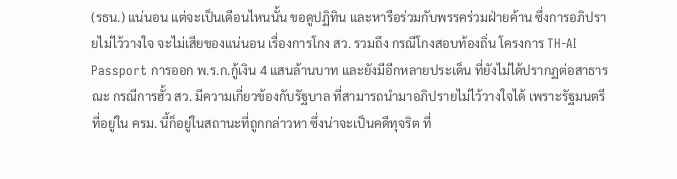(รธน.) แน่นอน แต่จะเป็นเดือนไหนนั้น ขอดูปฏิทิน และหารือร่วมกับพรรคร่วมฝ่ายค้าน ซึ่งการอภิปรายไม่ไว้วางใจ จะไม่เสียของแน่นอน เรื่องการโกง สว. รวมถึง กรณีโกงสอบท้องถิ่น โครงการ TH-AI Passport การออก พ.ร.ก.กู้เงิน 4 แสนล้านบาท และยังมีอีกหลายประเด็น ที่ยังไม่ได้ปรากฏต่อสาธารณะ กรณีการฮั้ว สว. มีความเกี่ยวข้องกับรัฐบาล ที่สามารถนำมาอภิปรายไม่ไว้วางใจได้ เพราะรัฐมนตรีที่อยู่ใน ครม. นี้ก็อยู่ในสถานะที่ถูกกล่าวหา ซึ่งน่าจะเป็นคดีทุจริต ที่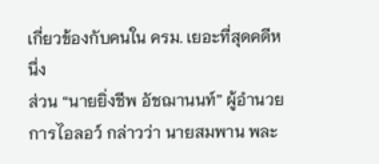เกี่ยวข้องกับคนใน ครม. เยอะที่สุดคดีหนึ่ง
ส่วน “นายยิ่งชีพ อัชฌานนท์” ผู้อำนวยการไอลอว์ กล่าวว่า นายสมพาน พละ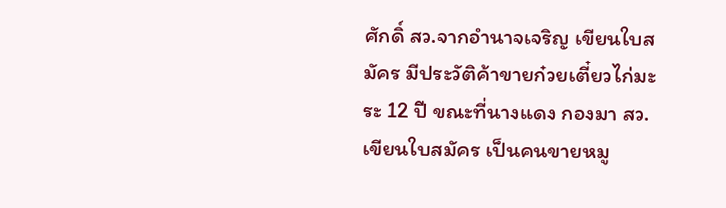ศักดิ์ สว.จากอำนาจเจริญ เขียนใบสมัคร มีประวัติค้าขายก๋วยเตี๋ยวไก่มะระ 12 ปี ขณะที่นางแดง กองมา สว.เขียนใบสมัคร เป็นคนขายหมู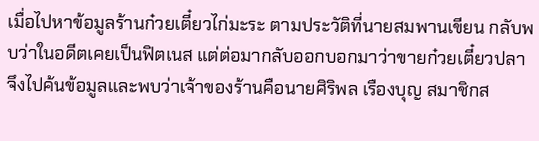เมื่อไปหาข้อมูลร้านก๋วยเตี๋ยวไก่มะระ ตามประวัติที่นายสมพานเขียน กลับพบว่าในอดีตเคยเป็นฟิตเนส แต่ต่อมากลับออกบอกมาว่าขายก๋วยเตี๋ยวปลา จึงไปค้นข้อมูลและพบว่าเจ้าของร้านคือนายศิริพล เรืองบุญ สมาชิกส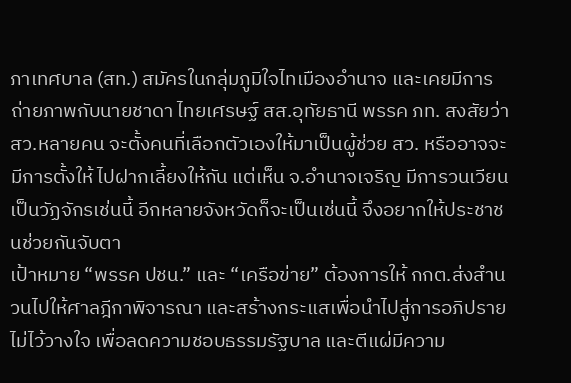ภาเทศบาล (สท.) สมัครในกลุ่มภูมิใจไทเมืองอำนาจ และเคยมีการถ่ายภาพกับนายชาดา ไทยเศรษฐ์ สส.อุทัยธานี พรรค ภท. สงสัยว่า สว.หลายคน จะตั้งคนที่เลือกตัวเองให้มาเป็นผู้ช่วย สว. หรืออาจจะมีการตั้งให้ ไปฝากเลี้ยงให้กัน แต่เห็น จ.อำนาจเจริญ มีการวนเวียนเป็นวัฏจักรเช่นนี้ อีกหลายจังหวัดก็จะเป็นเช่นนี้ จึงอยากให้ประชาชนช่วยกันจับตา
เป้าหมาย “พรรค ปชน.” และ “เครือข่าย” ต้องการให้ กกต.ส่งสำนวนไปให้ศาลฎีกาพิจารณา และสร้างกระแสเพื่อนำไปสู่การอภิปรายไม่ไว้วางใจ เพื่อลดความชอบธรรมรัฐบาล และตีแผ่มีความ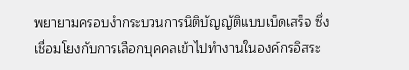พยายามครอบงำกระบวนการนิติบัญญัติแบบเบ็ดเสร็จ ซึ่งเชื่อมโยงกับการเลือกบุคคลเข้าไปทำงานในองค์กรอิสระ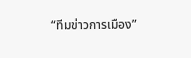“ทีมข่าวการเมือง”